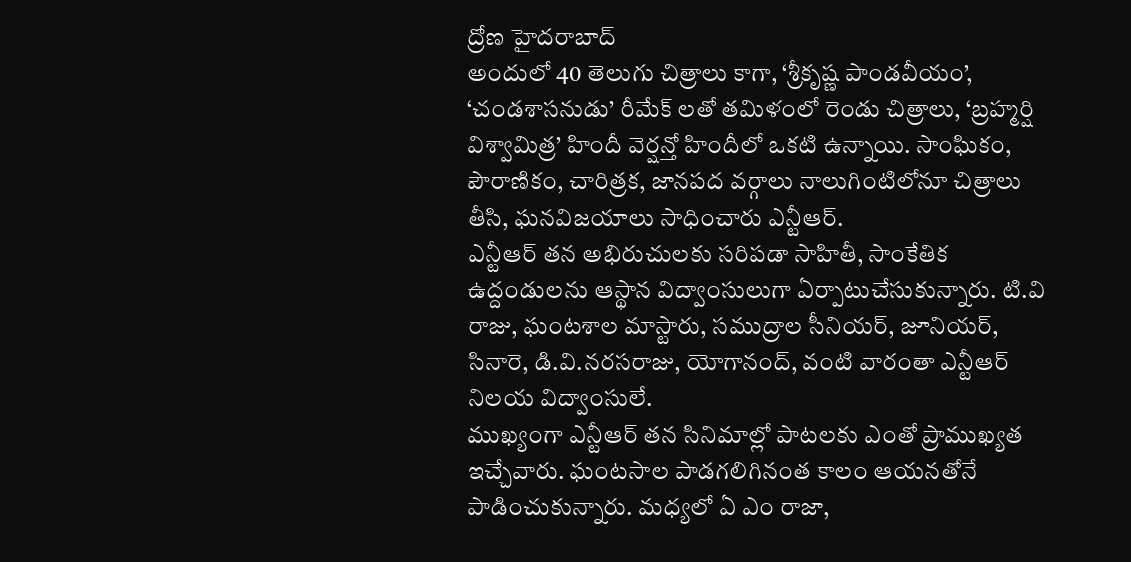ద్రోణ హైదరాబాద్
అందులో 40 తెలుగు చిత్రాలు కాగా, ‘శ్రీకృష్ణ పాండవీయం’, ‘చండశాసనుడు’ రీమేక్ లతో తమిళంలో రెండు చిత్రాలు, ‘బ్రహ్మర్షి విశ్వామిత్ర’ హిందీ వెర్షన్తో హిందీలో ఒకటి ఉన్నాయి. సాంఘికం, పౌరాణికం, చారిత్రక, జానపద వర్గాలు నాలుగింటిలోనూ చిత్రాలు తీసి, ఘనవిజయాలు సాధించారు ఎన్టీఆర్.
ఎన్టీఆర్ తన అభిరుచులకు సరిపడా సాహితీ, సాంకేతిక ఉద్దండులను ఆస్థాన విద్వాంసులుగా ఏర్పాటుచేసుకున్నారు. టి.వి రాజు, ఘంటశాల మాస్టారు, సముద్రాల సీనియర్, జూనియర్, సినారె, డి.వి.నరసరాజు, యోగానంద్, వంటి వారంతా ఎన్టీఆర్ నిలయ విద్వాంసులే.
ముఖ్యంగా ఎన్టీఆర్ తన సినిమాల్లో పాటలకు ఎంతో ప్రాముఖ్యత ఇచ్చేవారు. ఘంటసాల పాడగలిగినంత కాలం ఆయనతోనే పాడించుకున్నారు. మధ్యలో ఏ ఎం రాజా,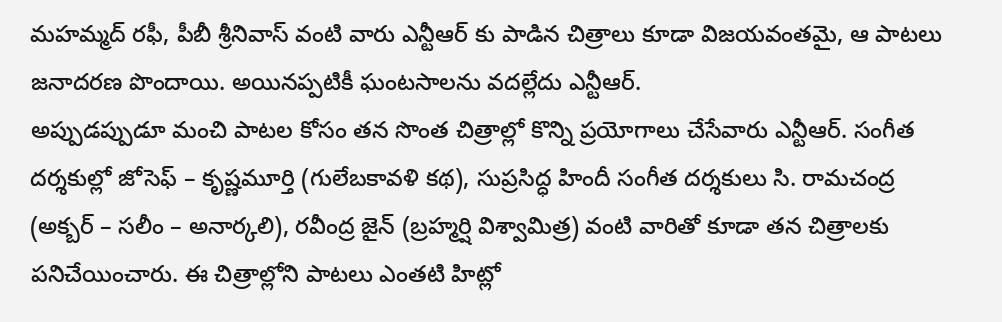మహమ్మద్ రఫీ, పీబీ శ్రీనివాస్ వంటి వారు ఎన్టీఆర్ కు పాడిన చిత్రాలు కూడా విజయవంతమై, ఆ పాటలు జనాదరణ పొందాయి. అయినప్పటికీ ఘంటసాలను వదల్లేదు ఎన్టీఆర్.
అప్పుడప్పుడూ మంచి పాటల కోసం తన సొంత చిత్రాల్లో కొన్ని ప్రయోగాలు చేసేవారు ఎన్టీఆర్. సంగీత దర్శకుల్లో జోసెఫ్ – కృష్ణమూర్తి (గులేబకావళి కథ), సుప్రసిద్ధ హిందీ సంగీత దర్శకులు సి. రామచంద్ర (అక్బర్ – సలీం – అనార్కలి), రవీంద్ర జైన్ (బ్రహ్మర్షి విశ్వామిత్ర) వంటి వారితో కూడా తన చిత్రాలకు పనిచేయించారు. ఈ చిత్రాల్లోని పాటలు ఎంతటి హిట్లో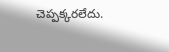చెప్పక్కరలేదు.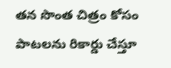తన సొంత చిత్రం కోసం పాటలను రికార్డు చేస్తూ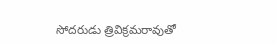సోదరుడు త్రివిక్రమరావుతో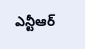ఎన్టీఆర్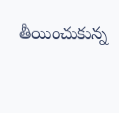తీయించుకున్న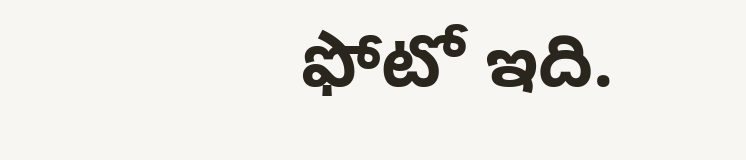ఫోటో ఇది.